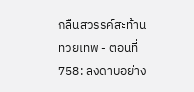กลืนสวรรค์สะท้านทวยเทพ - ตอนที่ 758: ลงดาบอย่าง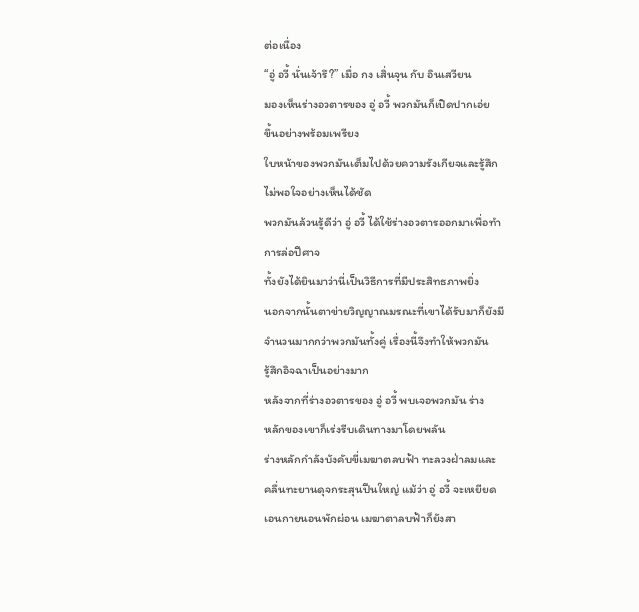ต่อเนื่อง
“อู่ อวี้ นั่นเจ้ารึ?” เมื่อ กง เสิ่นจุน กับ อินเสวียน
มองเห็นร่างอวตารของ อู่ อวี้ พวกมันก็เปิดปากเอ่ย
ขึ้นอย่างพร้อมเพรียง
ใบหน้าของพวกมันเต็มไปด้วยความรังเกียจและรู้สึก
ไม่พอใจอย่างเห็นได้ชัด
พวกมันล้วนรู้ดีว่า อู่ อวี้ ได้ใช้ร่างอวตารออกมาเพื่อทำ
การล่อปีศาจ
ทั้งยังได้ยินมาว่านี่เป็นวิธีการที่มีประสิทธภาพยิ่ง
นอกจากนั้นตาข่ายวิญญาณมรณะที่เขาได้รับมาก็ยังมี
จำนวนมากกว่าพวกมันทั้งคู่ เรื่องนี้จึงทำให้พวกมัน
รู้สึกอิจฉาเป็นอย่างมาก
หลังจากที่ร่างอวตารของ อู่ อวี้ พบเจอพวกมัน ร่าง
หลักของเขาก็เร่งรีบเดินทางมาโดยพลัน
ร่างหลักกำลังบังคับขี่เมฆาตลบฟ้า ทะลวงฝ่าลมและ
คลื่นทะยานดุจกระสุนปืนใหญ่ แม้ว่า อู่ อวี้ จะเหยียด
เอนกายนอนพักผ่อน เมฆาตาลบฟ้าก็ยังสา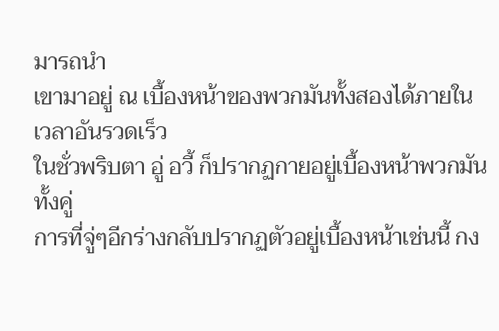มารถนำ
เขามาอยู่ ณ เบื้องหน้าของพวกมันทั้งสองได้ภายใน
เวลาอันรวดเร็ว
ในชั่วพริบตา อู่ อวี้ ก็ปรากฏกายอยู่เบื้องหน้าพวกมัน
ทั้งคู่
การที่จู่ๆอีกร่างกลับปรากฏตัวอยู่เบื้องหน้าเช่นนี้ กง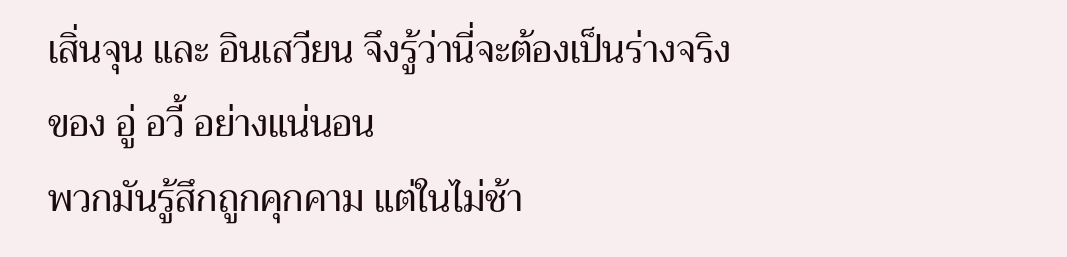เสิ่นจุน และ อินเสวียน จึงรู้ว่านี่จะต้องเป็นร่างจริง
ของ อู่ อวี้ อย่างแน่นอน
พวกมันรู้สึกถูกคุกคาม แต่ในไม่ช้า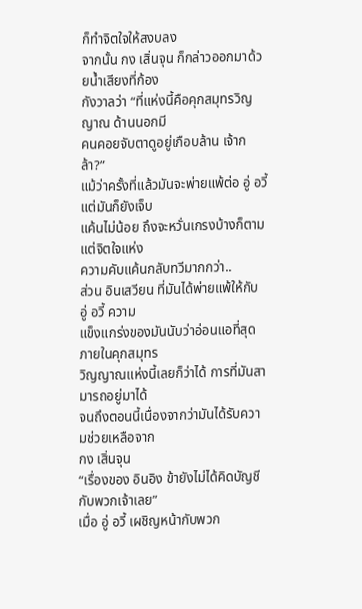ก็ทำจิตใจให้สงบลง
จากนั้น กง เสิ่นจุน ก็กล่าวออกมาด้วยน้ำเสียงที่ก้อง
กังวาลว่า “ที่แห่งนี้คือคุกสมุทรวิญญาณ ด้านนอกมี
คนคอยจับตาดูอยู่เกือบล้าน เจ้ากล้า?”
แม้ว่าครั้งที่แล้วมันจะพ่ายแพ้ต่อ อู่ อวี้ แต่มันก็ยังเจ็บ
แค้นไม่น้อย ถึงจะหวั่นเกรงบ้างก็ตาม แต่จิตใจแห่ง
ความคับแค้นกลับทวีมากกว่า..
ส่วน อินเสวียน ที่มันได้พ่ายแพ้ให้กับ อู่ อวี้ ความ
แข็งแกร่งของมันนับว่าอ่อนแอที่สุดภายในคุกสมุทร
วิญญาณแห่งนี้เลยก็ว่าได้ การที่มันสามารถอยู่มาได้
จนถึงตอนนี้เนื่องจากว่ามันได้รับความช่วยเหลือจาก
กง เสิ่นจุน
“เรื่องของ อินอิง ข้ายังไม่ได้คิดบัญชีกับพวกเจ้าเลย”
เมื่อ อู่ อวี้ เผชิญหน้ากับพวก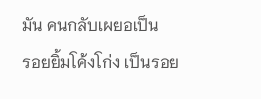มัน คนกลับเผยอเป็น
รอยยิ้มโค้งโก่ง เป็นรอย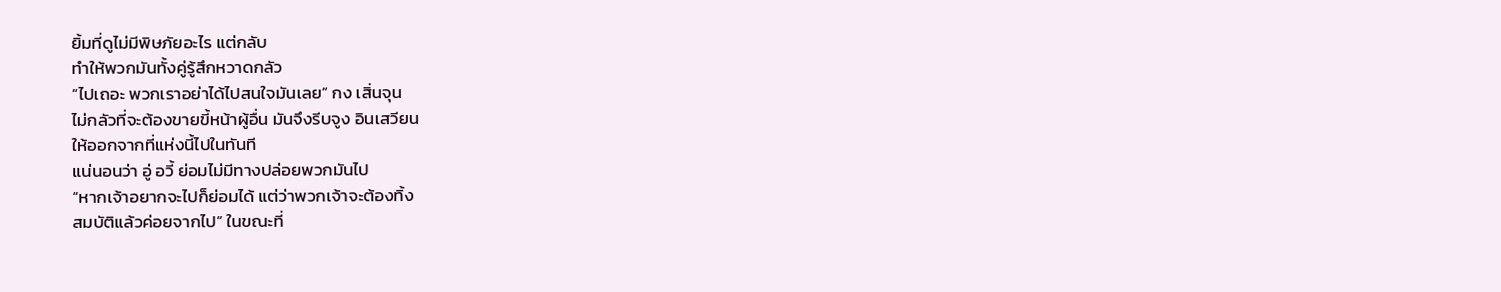ยิ้มที่ดูไม่มีพิษภัยอะไร แต่กลับ
ทำให้พวกมันทั้งคู่รู้สึกหวาดกลัว
“ไปเถอะ พวกเราอย่าได้ไปสนใจมันเลย” กง เสิ่นจุน
ไม่กลัวที่จะต้องขายขี้หน้าผู้อื่น มันจึงรีบจูง อินเสวียน
ให้ออกจากที่แห่งนี้ไปในทันที
แน่นอนว่า อู่ อวี้ ย่อมไม่มีทางปล่อยพวกมันไป
“หากเจ้าอยากจะไปก็ย่อมได้ แต่ว่าพวกเจ้าจะต้องทิ้ง
สมบัติแล้วค่อยจากไป” ในขณะที่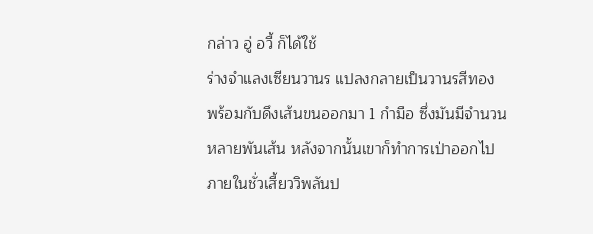กล่าว อู่ อวี้ ก็ได้ใช้
ร่างจำแลงเซียนวานร แปลงกลายเป็นวานรสีทอง
พร้อมกับดึงเส้นขนออกมา 1 กำมือ ซึ่งมันมีจำนวน
หลายพันเส้น หลังจากนั้นเขาก็ทำการเป่าออกไป
ภายในชั่วเสี้ยววิพลันป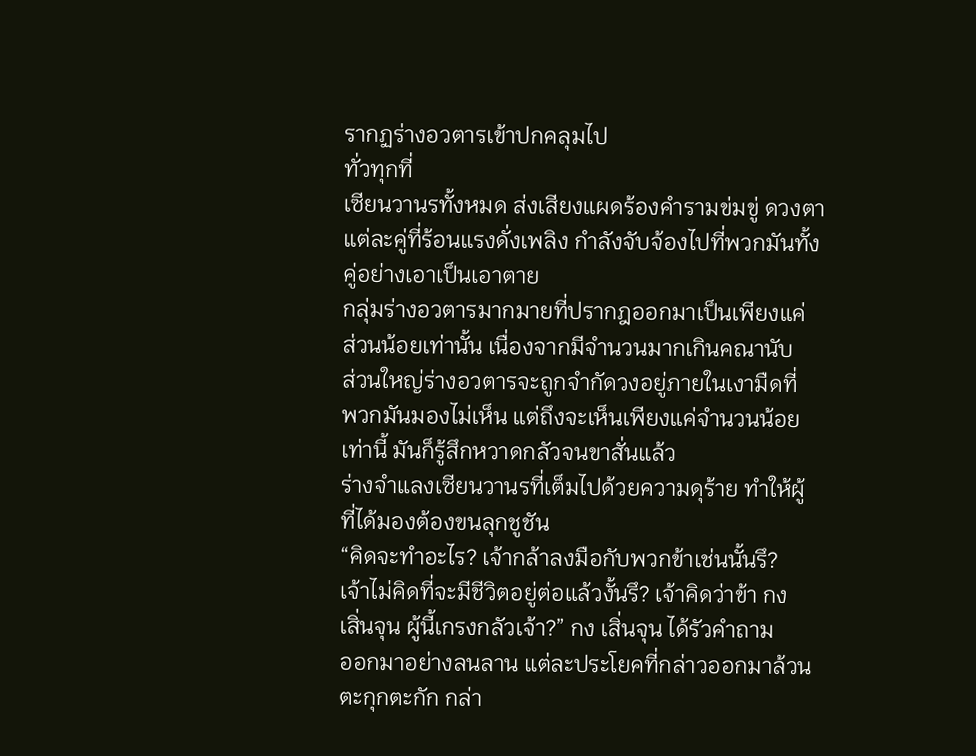รากฏร่างอวตารเข้าปกคลุมไป
ทั่วทุกที่
เซียนวานรทั้งหมด ส่งเสียงแผดร้องคำรามข่มขู่ ดวงตา
แต่ละคู่ที่ร้อนแรงดั่งเพลิง กำลังจับจ้องไปที่พวกมันทั้ง
คู่อย่างเอาเป็นเอาตาย
กลุ่มร่างอวตารมากมายที่ปรากฎออกมาเป็นเพียงแค่
ส่วนน้อยเท่านั้น เนื่องจากมีจำนวนมากเกินคณานับ
ส่วนใหญ่ร่างอวตารจะถูกจำกัดวงอยู่ภายในเงามืดที่
พวกมันมองไม่เห็น แต่ถึงจะเห็นเพียงแค่จำนวนน้อย
เท่านี้ มันก็รู้สึกหวาดกลัวจนขาสั่นแล้ว
ร่างจำแลงเซียนวานรที่เต็มไปด้วยความดุร้าย ทำให้ผู้
ที่ได้มองต้องขนลุกชูชัน
“คิดจะทำอะไร? เจ้ากล้าลงมือกับพวกข้าเช่นนั้นรึ?
เจ้าไม่คิดที่จะมีชีวิตอยู่ต่อแล้วงั้นรึ? เจ้าคิดว่าข้า กง
เสิ่นจุน ผู้นี้เกรงกลัวเจ้า?” กง เสิ่นจุน ได้รัวคำถาม
ออกมาอย่างลนลาน แต่ละประโยคที่กล่าวออกมาล้วน
ตะกุกตะกัก กล่า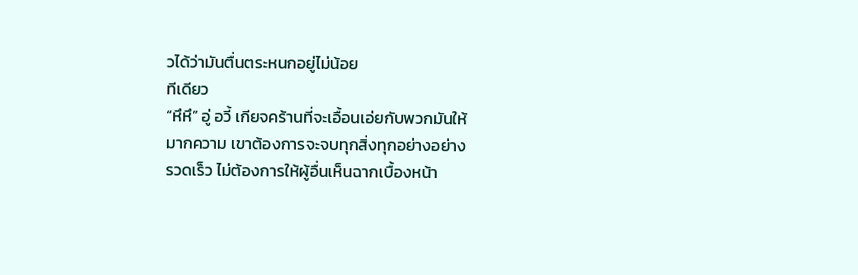วได้ว่ามันตื่นตระหนกอยู่ไม่น้อย
ทีเดียว
“หึหึ” อู่ อวี้ เกียจคร้านที่จะเอื้อนเอ่ยกับพวกมันให้
มากความ เขาต้องการจะจบทุกสิ่งทุกอย่างอย่าง
รวดเร็ว ไม่ต้องการให้ผู้อื่นเห็นฉากเบื้องหน้า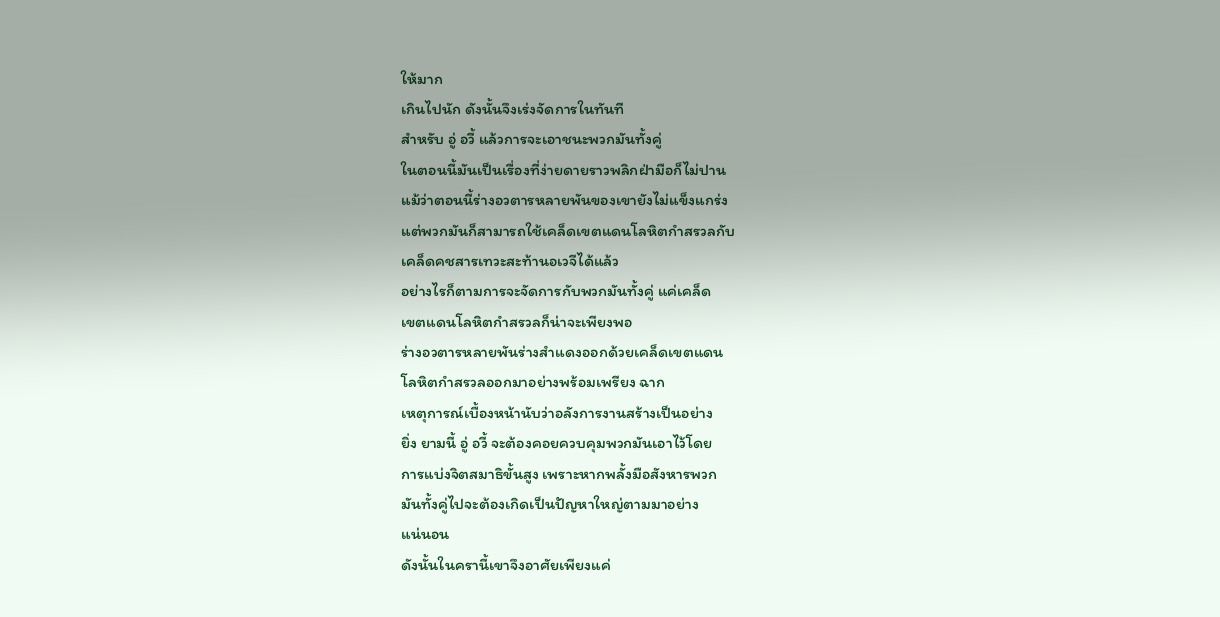ให้มาก
เกินไปนัก ดังนั้นจึงเร่งจัดการในทันที
สำหรับ อู่ อวี้ แล้วการจะเอาชนะพวกมันทั้งคู่
ในตอนนี้มันเป็นเรื่องที่ง่ายดายราวพลิกฝ่ามือก็ไม่ปาน
แม้ว่าตอนนี้ร่างอวตารหลายพันของเขายังไม่แข็งแกร่ง
แต่พวกมันก็สามารถใช้เคล็ดเขตแดนโลหิตกำสรวลกับ
เคล็ดคชสารเทวะสะท้านอเวจีได้แล้ว
อย่างไรก็ตามการจะจัดการกับพวกมันทั้งคู่ แค่เคล็ด
เขตแดนโลหิตกำสรวลก็น่าจะเพียงพอ
ร่างอวตารหลายพันร่างสำแดงออกด้วยเคล็ดเขตแดน
โลหิตกำสรวลออกมาอย่างพร้อมเพรียง ฉาก
เหตุการณ์เบื้องหน้านับว่าอลังการงานสร้างเป็นอย่าง
ยิ่ง ยามนี้ อู่ อวี้ จะต้องคอยควบคุมพวกมันเอาไว้โดย
การแบ่งจิตสมาธิขั้นสูง เพราะหากพลั้งมือสังหารพวก
มันทั้งคู่ไปจะต้องเกิดเป็นปัญหาใหญ่ตามมาอย่าง
แน่นอน
ดังนั้นในครานี้เขาจึงอาศัยเพียงแค่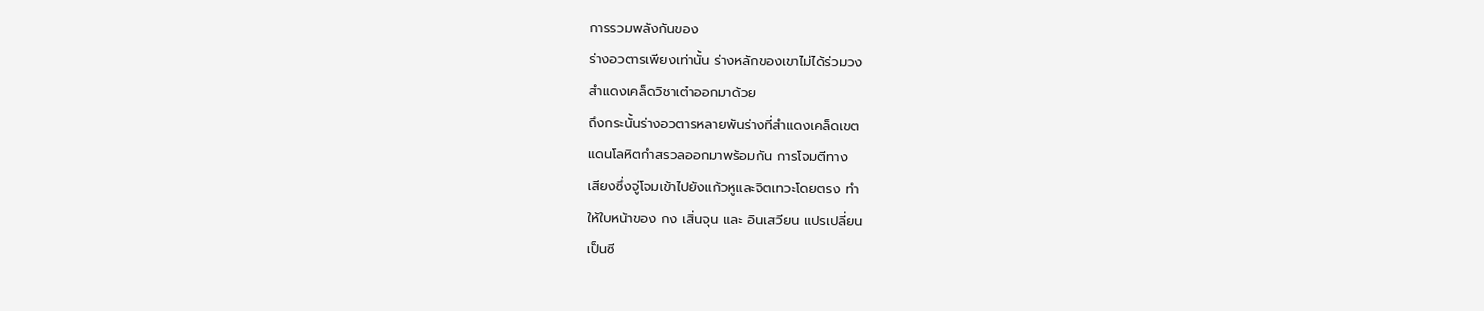การรวมพลังกันของ
ร่างอวตารเพียงเท่านั้น ร่างหลักของเขาไม่ได้ร่วมวง
สำแดงเคล็ดวิชาเต๋าออกมาด้วย
ถึงกระนั้นร่างอวตารหลายพันร่างที่สำแดงเคล็ดเขต
แดนโลหิตกำสรวลออกมาพร้อมกัน การโจมตีทาง
เสียงซึ่งจู่โจมเข้าไปยังแก้วหูและจิตเทวะโดยตรง ทำ
ให้ใบหน้าของ กง เสิ่นจุน และ อินเสวียน แปรเปลี่ยน
เป็นซี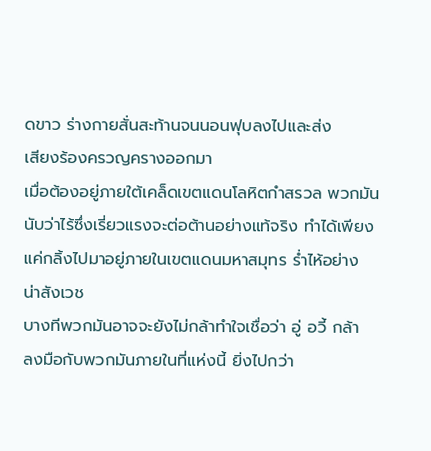ดขาว ร่างกายสั่นสะท้านจนนอนฟุบลงไปและส่ง
เสียงร้องครวญครางออกมา
เมื่อต้องอยู่ภายใต้เคล็ดเขตแดนโลหิตกำสรวล พวกมัน
นับว่าไร้ซึ่งเรี่ยวแรงจะต่อต้านอย่างแท้จริง ทำได้เพียง
แค่กลิ้งไปมาอยู่ภายในเขตแดนมหาสมุทร ร่ำไห้อย่าง
น่าสังเวช
บางทีพวกมันอาจจะยังไม่กล้าทำใจเชื่อว่า อู่ อวี้ กล้า
ลงมือกับพวกมันภายในที่แห่งนี้ ยิ่งไปกว่า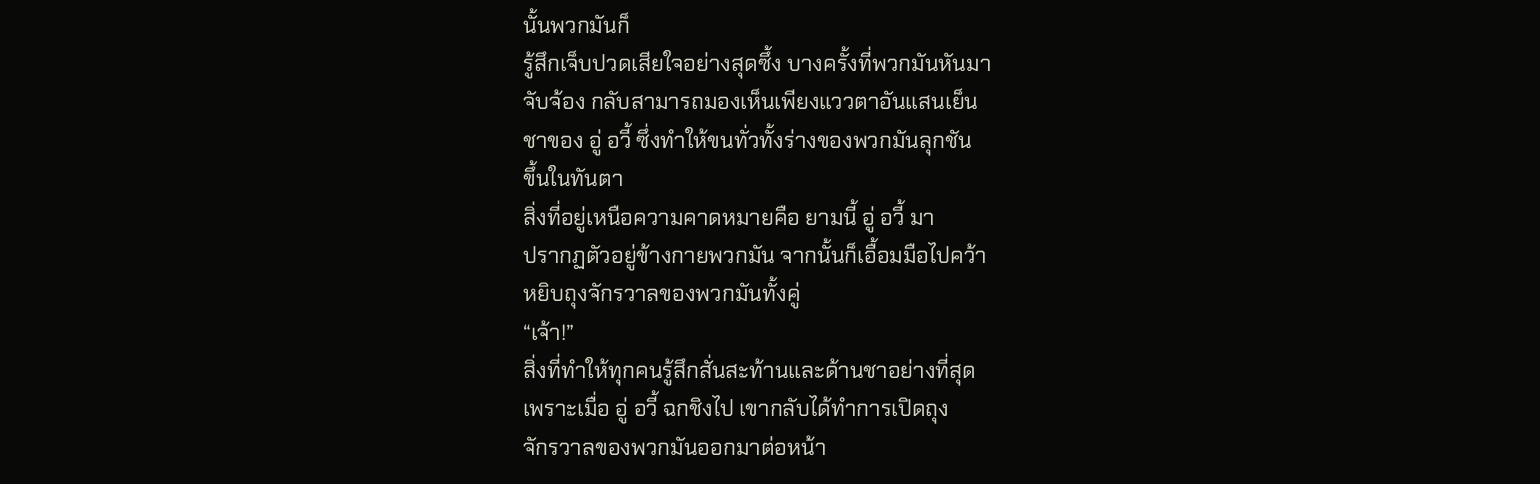นั้นพวกมันก็
รู้สึกเจ็บปวดเสียใจอย่างสุดซึ้ง บางครั้งที่พวกมันหันมา
จับจ้อง กลับสามารถมองเห็นเพียงแววตาอันแสนเย็น
ชาของ อู่ อวี้ ซึ่งทำให้ขนทั่วทั้งร่างของพวกมันลุกชัน
ขึ้นในทันตา
สิ่งที่อยู่เหนือความคาดหมายคือ ยามนี้ อู่ อวี้ มา
ปรากฏตัวอยู่ข้างกายพวกมัน จากนั้นก็เอื้อมมือไปคว้า
หยิบถุงจักรวาลของพวกมันทั้งคู่
“เจ้า!”
สิ่งที่ทำให้ทุกคนรู้สึกสั่นสะท้านและด้านชาอย่างที่สุด
เพราะเมื่อ อู่ อวี้ ฉกชิงไป เขากลับได้ทำการเปิดถุง
จักรวาลของพวกมันออกมาต่อหน้า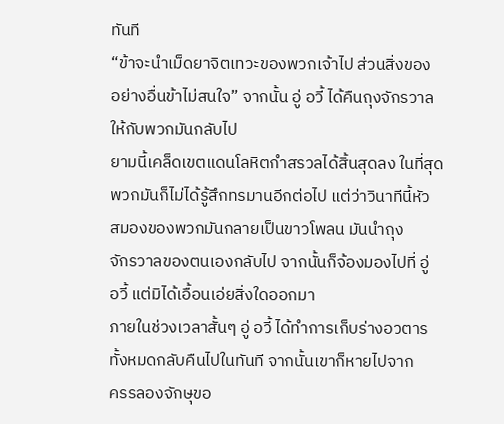ทันที
“ข้าจะนำเม็ดยาจิตเทวะของพวกเจ้าไป ส่วนสิ่งของ
อย่างอื่นข้าไม่สนใจ” จากนั้น อู่ อวี้ ได้คืนถุงจักรวาล
ให้กับพวกมันกลับไป
ยามนี้เคล็ดเขตแดนโลหิตกำสรวลได้สิ้นสุดลง ในที่สุด
พวกมันก็ไม่ได้รู้สึกทรมานอีกต่อไป แต่ว่าวินาทีนี้หัว
สมองของพวกมันกลายเป็นขาวโพลน มันนำถุง
จักรวาลของตนเองกลับไป จากนั้นก็จ้องมองไปที่ อู่
อวี้ แต่มิได้เอื้อนเอ่ยสิ่งใดออกมา
ภายในช่วงเวลาสั้นๆ อู่ อวี้ ได้ทำการเก็บร่างอวตาร
ทั้งหมดกลับคืนไปในทันที จากนั้นเขาก็หายไปจาก
ครรลองจักษุขอ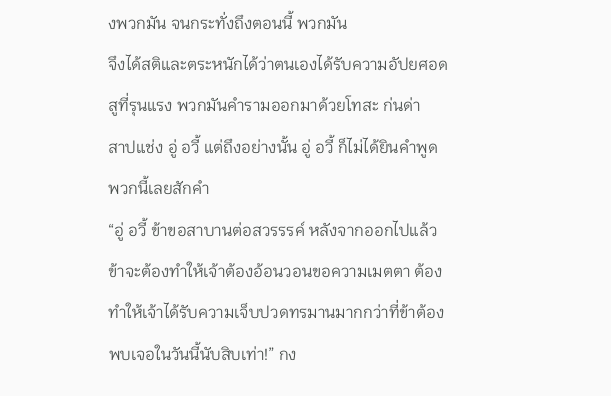งพวกมัน จนกระทั่งถึงตอนนี้ พวกมัน
จึงได้สติและตระหนักได้ว่าตนเองได้รับความอัปยศอด
สูที่รุนแรง พวกมันคำรามออกมาด้วยโทสะ ก่นด่า
สาปแช่ง อู่ อวี้ แต่ถึงอย่างนั้น อู่ อวี้ ก็ไม่ได้ยินคำพูด
พวกนี้เลยสักคำ
“อู่ อวี้ ข้าขอสาบานต่อสวรรรค์ หลังจากออกไปแล้ว
ข้าจะต้องทำให้เจ้าต้องอ้อนวอนขอความเมตตา ต้อง
ทำให้เจ้าได้รับความเจ็บปวดทรมานมากกว่าที่ข้าต้อง
พบเจอในวันนี้นับสิบเท่า!” กง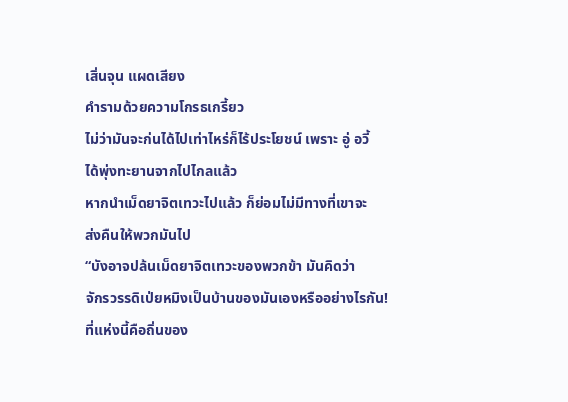เสิ่นจุน แผดเสียง
คำรามด้วยความโกรธเกรี้ยว
ไม่ว่ามันจะก่นได้ไปเท่าไหร่ก็ไร้ประโยชน์ เพราะ อู่ อวี้
ได้พุ่งทะยานจากไปไกลแล้ว
หากนำเม็ดยาจิตเทวะไปแล้ว ก็ย่อมไม่มีทางที่เขาจะ
ส่งคืนให้พวกมันไป
“บังอาจปล้นเม็ดยาจิตเทวะของพวกข้า มันคิดว่า
จักรวรรดิเป่ยหมิงเป็นบ้านของมันเองหรืออย่างไรกัน!
ที่แห่งนี้คือถิ่นของ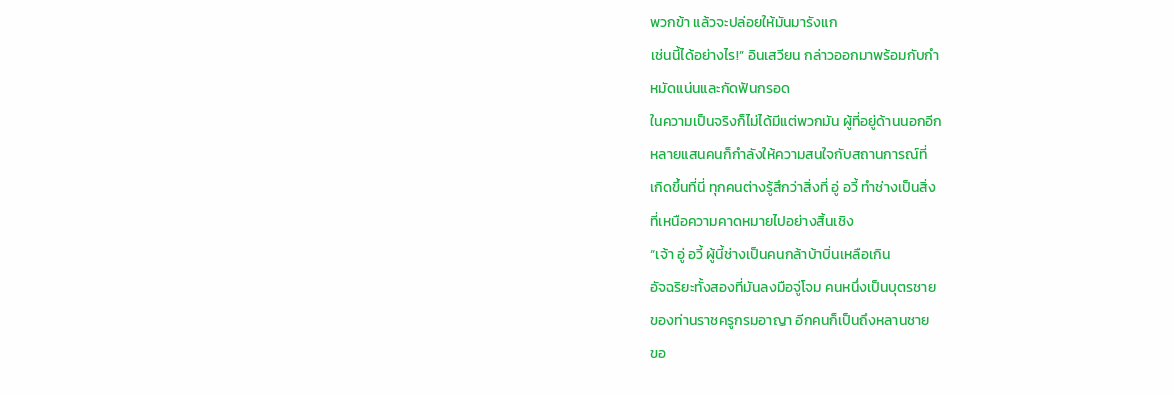พวกข้า แล้วจะปล่อยให้มันมารังแก
เช่นนี้ได้อย่างไร!” อินเสวียน กล่าวออกมาพร้อมกับกำ
หมัดแน่นและกัดฟันกรอด
ในความเป็นจริงก็ไม่ได้มีแต่พวกมัน ผู้ที่อยู่ด้านนอกอีก
หลายแสนคนก็กำลังให้ความสนใจกับสถานการณ์ที่
เกิดขึ้นที่นี่ ทุกคนต่างรู้สึกว่าสิ่งที่ อู่ อวี้ ทำช่างเป็นสิ่ง
ที่เหนือความคาดหมายไปอย่างสิ้นเชิง
“เจ้า อู่ อวี้ ผู้นี้ช่างเป็นคนกล้าบ้าบิ่นเหลือเกิน
อัจฉริยะทั้งสองที่มันลงมือจู่โจม คนหนึ่งเป็นบุตรชาย
ของท่านราชครูกรมอาญา อีกคนก็เป็นถึงหลานชาย
ขอ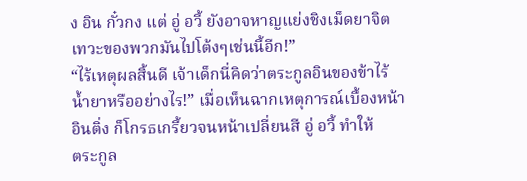ง อิน กั๋วกง แต่ อู่ อวี้ ยังอาจหาญแย่งชิงเม็ดยาจิต
เทวะของพวกมันไปโต้งๆเช่นนี้อีก!”
“ไร้เหตุผลสิ้นดี เจ้าเด็กนี่คิดว่าตระกูลอินของข้าไร้
น้ำยาหรืออย่างไร!” เมื่อเห็นฉากเหตุการณ์เบื้องหน้า
อินติ่ง ก็โกรธเกรี้ยวจนหน้าเปลี่ยนสี อู่ อวี้ ทำให้
ตระกูล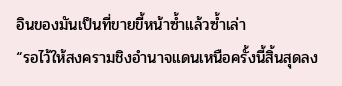อินของมันเป็นที่ขายขี้หน้าซ้ำแล้วซ้ำเล่า
“รอไว้ให้สงครามชิงอำนาจแดนเหนือครั้งนี้สิ้นสุดลง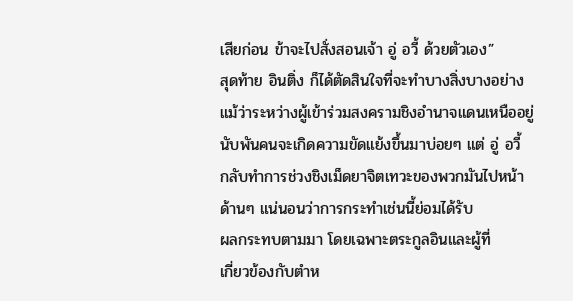เสียก่อน ข้าจะไปสั่งสอนเจ้า อู่ อวี้ ด้วยตัวเอง”
สุดท้าย อินติ่ง ก็ได้ตัดสินใจที่จะทำบางสิ่งบางอย่าง
แม้ว่าระหว่างผู้เข้าร่วมสงครามชิงอำนาจแดนเหนืออยู่
นับพันคนจะเกิดความขัดแย้งขึ้นมาบ่อยๆ แต่ อู่ อวี้
กลับทำการช่วงชิงเม็ดยาจิตเทวะของพวกมันไปหน้า
ด้านๆ แน่นอนว่าการกระทำเช่นนี้ย่อมได้รับ
ผลกระทบตามมา โดยเฉพาะตระกูลอินและผู้ที่
เกี่ยวข้องกับตำห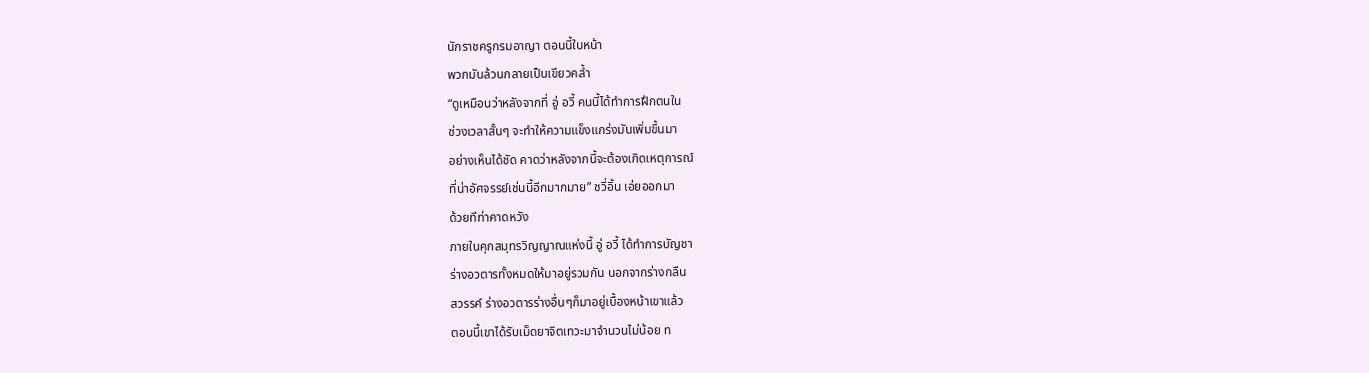นักราชครูกรมอาญา ตอนนี้ใบหน้า
พวกมันล้วนกลายเป็นเขียวคล้ำ
“ดูเหมือนว่าหลังจากที่ อู่ อวี้ คนนี้ได้ทำการฝึกตนใน
ช่วงเวลาสั้นๆ จะทำให้ความแข็งแกร่งมันเพิ่มขึ้นมา
อย่างเห็นได้ชัด คาดว่าหลังจากนี้จะต้องเกิดเหตุการณ์
ที่น่าอัศจรรย์เช่นนี้อีกมากมาย” ชวี่อิ้น เอ่ยออกมา
ด้วยทีท่าคาดหวัง
ภายในคุกสมุทรวิญญาณแห่งนี้ อู่ อวี้ ได้ทำการบัญชา
ร่างอวตารทั้งหมดให้มาอยู่รวมกัน นอกจากร่างกลืน
สวรรค์ ร่างอวตารร่างอื่นๆก็มาอยู่เบื้องหน้าเขาแล้ว
ตอนนี้เขาได้รับเม็ดยาจิตเทวะมาจำนวนไม่น้อย ท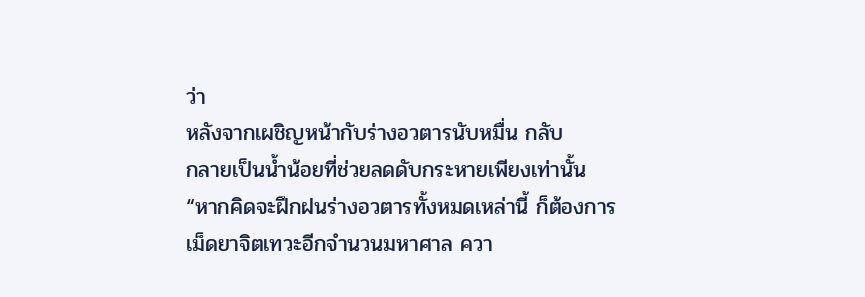ว่า
หลังจากเผชิญหน้ากับร่างอวตารนับหมื่น กลับ
กลายเป็นน้ำน้อยที่ช่วยลดดับกระหายเพียงเท่านั้น
“หากคิดจะฝึกฝนร่างอวตารทั้งหมดเหล่านี้ ก็ต้องการ
เม็ดยาจิตเทวะอีกจำนวนมหาศาล ควา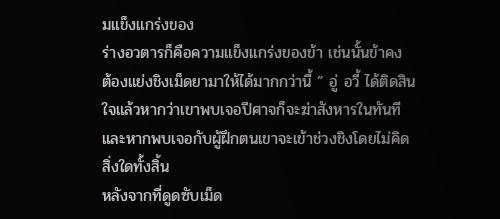มแข็งแกร่งของ
ร่างอวตารก็คือความแข็งแกร่งของข้า เช่นนั้นข้าคง
ต้องแย่งชิงเม็ดยามาให้ได้มากกว่านี้ ” อู่ อวี้ ได้ติดสิน
ใจแล้วหากว่าเขาพบเจอปีศาจก็จะฆ่าสังหารในทันที
และหากพบเจอกับผู้ฝึกตนเขาจะเข้าช่วงชิงโดยไม่คิด
สิ่งใดทั้งสิ้น
หลังจากที่ดูดซับเม็ด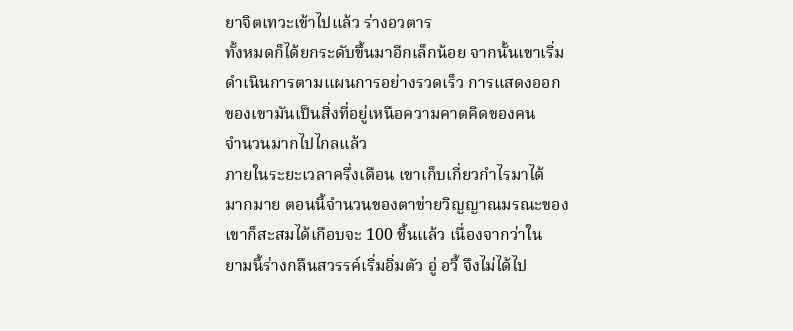ยาจิตเทวะเข้าไปแล้ว ร่างอวตาร
ทั้งหมดก็ได้ยกระดับขึ้นมาอีกเล็กน้อย จากนั้นเขาเริ่ม
ดำเนินการตามแผนการอย่างรวดเร็ว การแสดงออก
ของเขามันเป็นสิ่งที่อยู่เหนือความคาดคิดของคน
จำนวนมากไปไกลแล้ว
ภายในระยะเวลาครึ่งเดือน เขาเก็บเกี่ยวกำไรมาได้
มากมาย ตอนนี้จำนวนของตาข่ายวิญญาณมรณะของ
เขาก็สะสมได้เกือบจะ 100 ชิ้นแล้ว เนื่องจากว่าใน
ยามนี้ร่างกลืนสวรรค์เริ่มอิ่มตัว อู่ อวี้ จึงไม่ได้ไป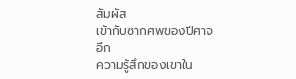สัมผัส
เข้ากับซากศพของปีศาจอีก
ความรู้สึกของเขาใน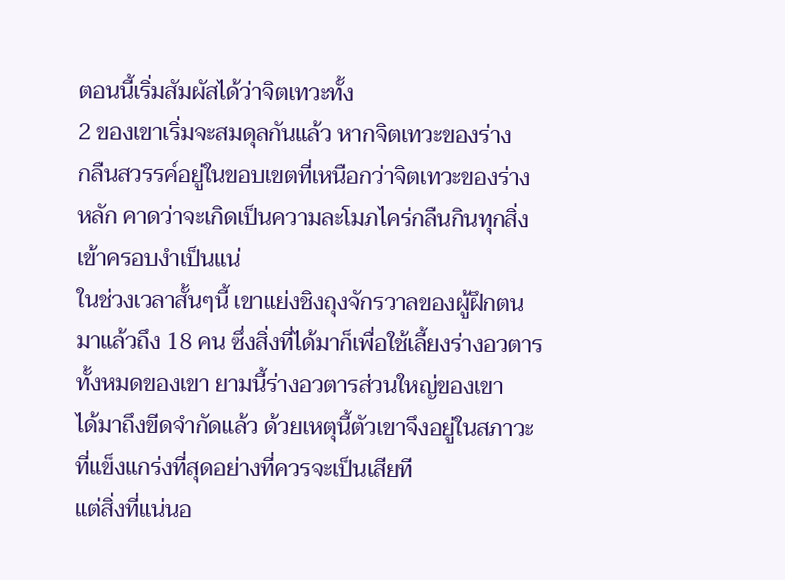ตอนนี้เริ่มสัมผัสได้ว่าจิตเทวะทั้ง
2 ของเขาเริ่มจะสมดุลกันแล้ว หากจิตเทวะของร่าง
กลืนสวรรค์อยู่ในขอบเขตที่เหนือกว่าจิตเทวะของร่าง
หลัก คาดว่าจะเกิดเป็นความละโมภไคร่กลืนกินทุกสิ่ง
เข้าครอบงำเป็นแน่
ในช่วงเวลาสั้นๆนี้ เขาแย่งชิงถุงจักรวาลของผู้ฝึกตน
มาแล้วถึง 18 คน ซึ่งสิ่งที่ได้มาก็เพื่อใช้เลี้ยงร่างอวตาร
ทั้งหมดของเขา ยามนี้ร่างอวตารส่วนใหญ่ของเขา
ได้มาถึงขีดจำกัดแล้ว ด้วยเหตุนี้ตัวเขาจึงอยู่ในสภาวะ
ที่แข็งแกร่งที่สุดอย่างที่ควรจะเป็นเสียที
แต่สิ่งที่แน่นอ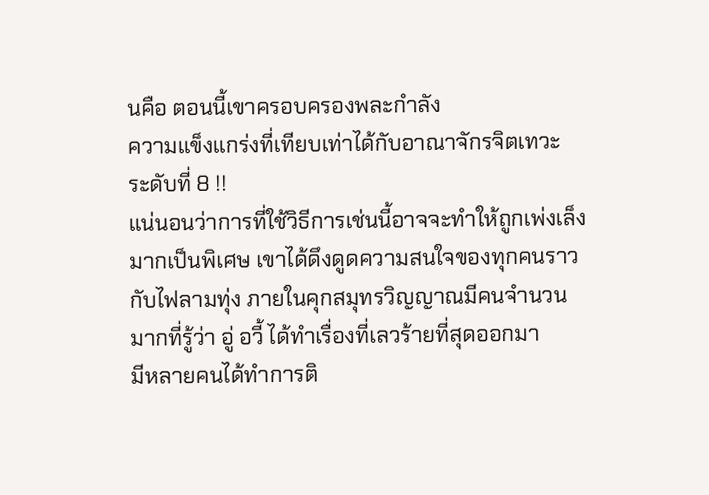นคือ ตอนนี้เขาครอบครองพละกำลัง
ความแข็งแกร่งที่เทียบเท่าได้กับอาณาจักรจิตเทวะ
ระดับที่ 8 !!
แน่นอนว่าการที่ใช้วิธีการเช่นนี้อาจจะทำให้ถูกเพ่งเล็ง
มากเป็นพิเศษ เขาได้ดึงดูดความสนใจของทุกคนราว
กับไฟลามทุ่ง ภายในคุกสมุทรวิญญาณมีคนจำนวน
มากที่รู้ว่า อู่ อวี้ ได้ทำเรื่องที่เลวร้ายที่สุดออกมา
มีหลายคนได้ทำการติ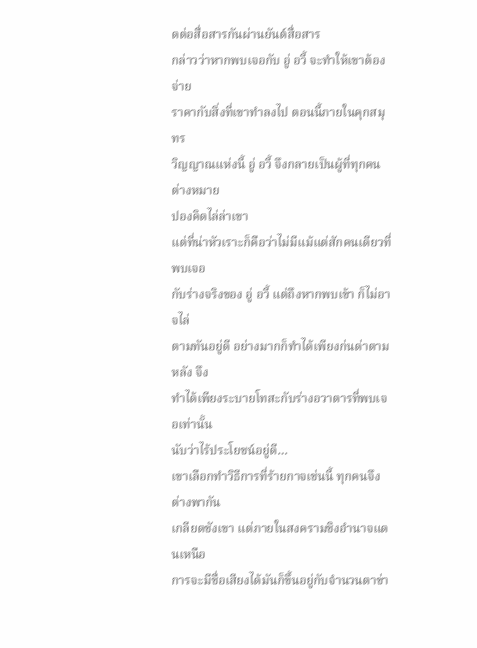ดต่อสื่อสารกันผ่านยันต์สื่อสาร
กล่าวว่าหากพบเจอกับ อู่ อวี้ จะทำให้เขาต้องจ่าย
ราคากับสิ่งที่เขาทำลงไป ตอนนี้ภายในคุกสมุทร
วิญญาณแห่งนี้ อู่ อวี้ จึงกลายเป็นผู้ที่ทุกคนต่างหมาย
ปองคิดไล่ล่าเขา
แต่ที่น่าหัวเราะก็คือว่าไม่มีแม้แต่สักคนเดียวที่พบเจอ
กับร่างจริงของ อู่ อวี้ แต่ถึงหากพบเข้า ก็ไม่อาจไล่
ตามทันอยู่ดี อย่างมากก็ทำได้เพียงก่นด่าตามหลัง จึง
ทำได้เพียงระบายโทสะกับร่างอวาตารที่พบเจอเท่านั้น
นับว่าไร้ประโยชน์อยู่ดี…
เขาเลือกทำวิธีการที่ร้ายกาจเช่นนี้ ทุกคนจึงต่างพากัน
เกลียดชังเขา แต่ภายในสงครามชิงอำนาจแดนเหนือ
การจะมีชื่อเสียงได้มันก็ขึ้นอยู่กับจำนวนตาข่า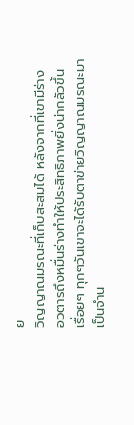ย
วิญญาณมรณะที่เก็บสะสมได้ หลังจากที่เขามีร่าง
อวตารถึงหมื่นร่างทำให้ประสิทธิภาพยิ่งน่ากลัวขึ้น
เรื่อยๆ ทุกๆวันเขาจะได้รับตาข่ายวิญญาณมรณะมา
เป็นจำน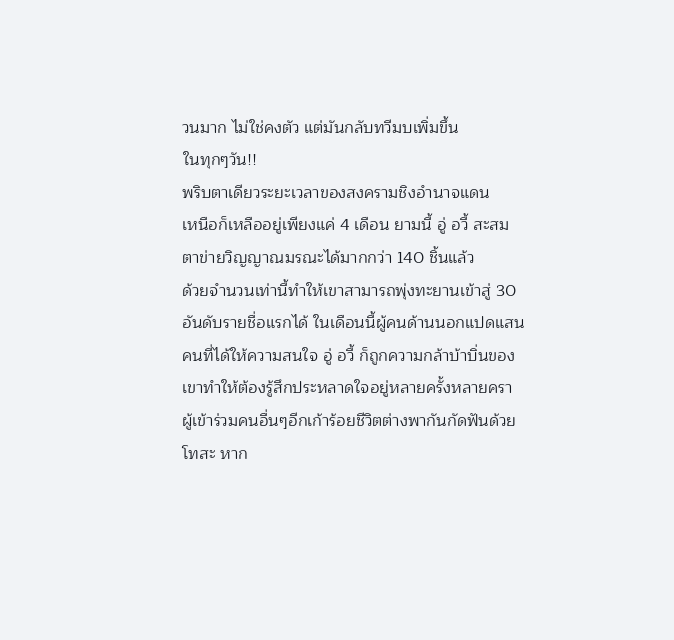วนมาก ไม่ใช่คงตัว แต่มันกลับทวีมบเพิ่มขึ้น
ในทุกๆวัน!!
พริบตาเดียวระยะเวลาของสงครามชิงอำนาจแดน
เหนือก็เหลืออยู่เพียงแค่ 4 เดือน ยามนี้ อู่ อวี้ สะสม
ตาข่ายวิญญาณมรณะได้มากกว่า 140 ชิ้นแล้ว
ด้วยจำนวนเท่านี้ทำให้เขาสามารถพุ่งทะยานเข้าสู่ 30
อันดับรายชื่อแรกได้ ในเดือนนี้ผู้คนด้านนอกแปดแสน
คนที่ได้ให้ความสนใจ อู่ อวี้ ก็ถูกความกล้าบ้าบิ่นของ
เขาทำให้ต้องรู้สึกประหลาดใจอยู่หลายครั้งหลายครา
ผู้เข้าร่วมคนอื่นๆอีกเก้าร้อยชีวิตต่างพากันกัดฟันด้วย
โทสะ หาก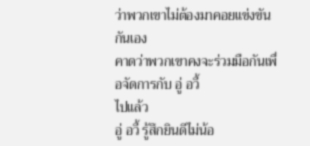ว่าพวกเขาไม่ต้องมาคอยแข่งขันกันเอง
คาดว่าพวกเขาคงจะร่วมมือกันเพื่อจัดการกับ อู่ อวี้
ไปแล้ว
อู่ อวี้ รู้สึกยินดีไม่น้อ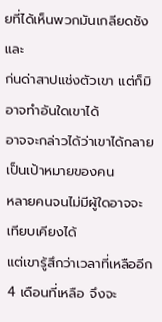ยที่ได้เห็นพวกมันเกลียดชังและ
ก่นด่าสาปแช่งตัวเขา แต่ก็มิอาจทำอันใดเขาได้
อาจจะกล่าวได้ว่าเขาได้กลายเป็นเป้าหมายของคน
หลายคนจนไม่มีผู้ใดอาจจะเทียบเคียงได้
แต่เขารู้สึกว่าเวลาที่เหลืออีก 4 เดือนที่เหลือ จึงจะ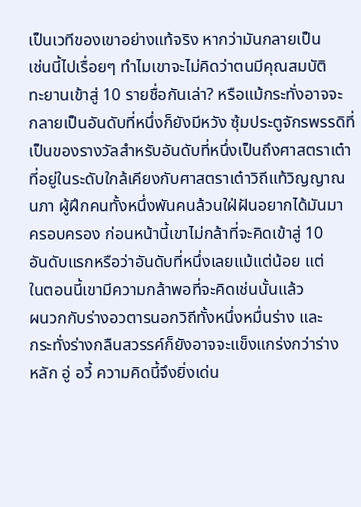เป็นเวทีของเขาอย่างแท้จริง หากว่ามันกลายเป็น
เช่นนี้ไปเรื่อยๆ ทำไมเขาจะไม่คิดว่าตนมีคุณสมบัติ
ทะยานเข้าสู่ 10 รายชื่อกันเล่า? หรือแม้กระทั่งอาจจะ
กลายเป็นอันดับที่หนึ่งก็ยังมีหวัง ซุ้มประตูจักรพรรดิที่
เป็นของรางวัลสำหรับอันดับที่หนึ่งเป็นถึงศาสตราเต๋า
ที่อยู่ในระดับใกล้เคียงกับศาสตราเต๋าวิถีแท้วิญญาณ
นภา ผู้ฝึกคนทั้งหนึ่งพันคนล้วนใฝ่ฝันอยากได้มันมา
ครอบครอง ก่อนหน้านี้เขาไม่กล้าที่จะคิดเข้าสู่ 10
อันดับแรกหรือว่าอันดับที่หนึ่งเลยแม้แต่น้อย แต่
ในตอนนี้เขามีความกล้าพอที่จะคิดเช่นนั้นแล้ว
ผนวกกับร่างอวตารนอกวิถีทั้งหนึ่งหมื่นร่าง และ
กระทั่งร่างกลืนสวรรค์ก็ยังอาจจะแข็งแกร่งกว่าร่าง
หลัก อู่ อวี้ ความคิดนี้จึงยิ่งเด่น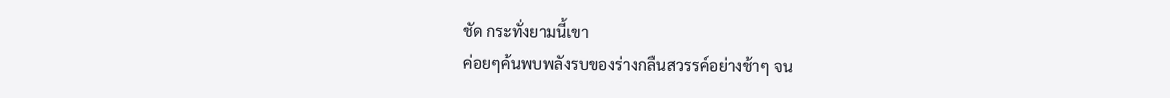ชัด กระทั่งยามนี้เขา
ค่อยๆค้นพบพลังรบของร่างกลืนสวรรค์อย่างช้าๆ จน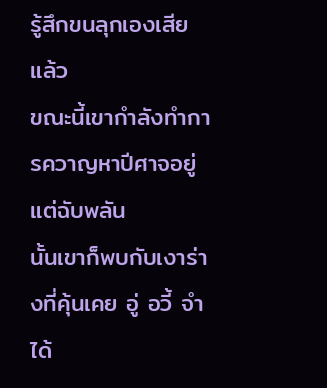รู้สึกขนลุกเองเสียแล้ว
ขณะนี้เขากำลังทำการควาญหาปีศาจอยู่ แต่ฉับพลัน
นั้นเขาก็พบกับเงาร่างที่คุ้นเคย อู่ อวี้ จำได้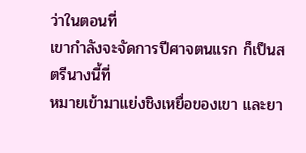ว่าในตอนที่
เขากำลังจะจัดการปีศาจตนแรก ก็เป็นสตรีนางนี้ที่
หมายเข้ามาแย่งชิงเหยื่อของเขา และยา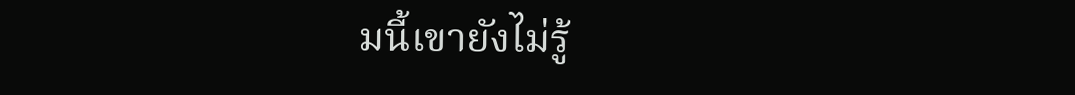มนี้เขายังไม่รู้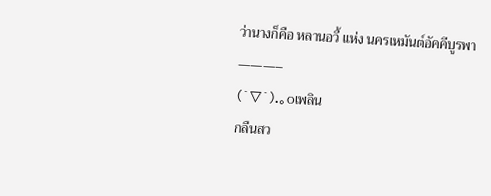ว่านางก็คือ หลานอวี้ แห่ง นครเหมันต์อัคคีบูรพา
———–
(´▽`).。oเพลิน
กลืนสว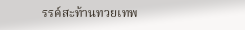รรค์สะท้านทวยเทพ